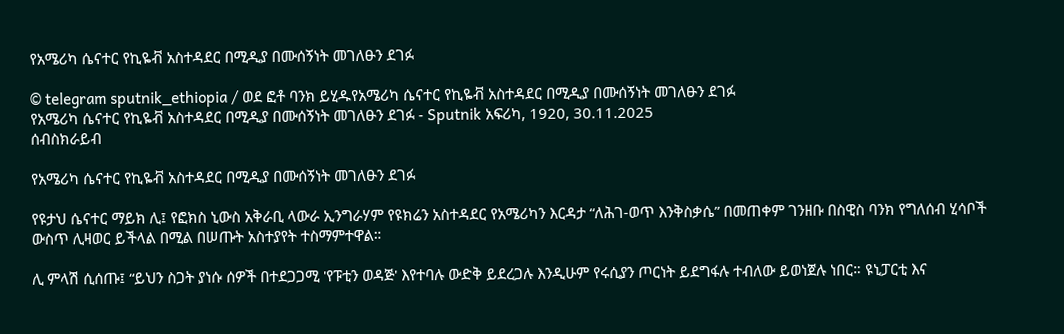የአሜሪካ ሴናተር የኪዬቭ አስተዳደር በሚዲያ በሙሰኝነት መገለፁን ደገፉ

© telegram sputnik_ethiopia / ወደ ፎቶ ባንክ ይሂዱየአሜሪካ ሴናተር የኪዬቭ አስተዳደር በሚዲያ በሙሰኝነት መገለፁን ደገፉ
የአሜሪካ ሴናተር የኪዬቭ አስተዳደር በሚዲያ በሙሰኝነት መገለፁን ደገፉ - Sputnik አፍሪካ, 1920, 30.11.2025
ሰብስክራይብ

የአሜሪካ ሴናተር የኪዬቭ አስተዳደር በሚዲያ በሙሰኝነት መገለፁን ደገፉ

የዩታህ ሴናተር ማይክ ሊ፤ የፎክስ ኒውስ አቅራቢ ላውራ ኢንግራሃም የዩክሬን አስተዳደር የአሜሪካን እርዳታ “ለሕገ-ወጥ እንቅስቃሴ” በመጠቀም ገንዘቡ በስዊስ ባንክ የግለሰብ ሂሳቦች ውስጥ ሊዛወር ይችላል በሚል በሠጡት አስተያየት ተስማምተዋል።

ሊ ምላሽ ሲሰጡ፤ “ይህን ስጋት ያነሱ ሰዎች በተደጋጋሚ 'የፑቲን ወዳጅ' እየተባሉ ውድቅ ይደረጋሉ እንዲሁም የሩሲያን ጦርነት ይደግፋሉ ተብለው ይወነጀሉ ነበር። ዩኒፓርቲ እና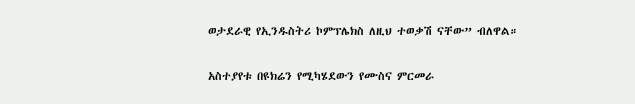ወታደራዊ የኢንዱስትሪ ኮምፕሌክስ ለዚህ ተወቃሽ ናቸው” ብለዋል።

አስተያየቱ በዩክሬን የሚካሄደውን የሙስና ምርመራ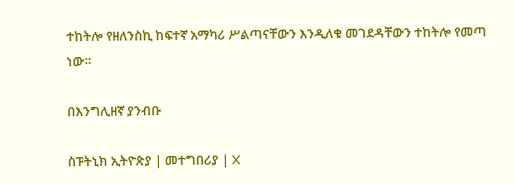ተከትሎ የዘለንስኪ ከፍተኛ አማካሪ ሥልጣናቸውን እንዲለቁ መገደዳቸውን ተከትሎ የመጣ ነው።

በእንግሊዘኛ ያንብቡ

ስፑትኒክ ኢትዮጵያ | መተግበሪያ | X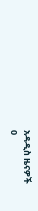አዳዲስ ዜናዎች
0